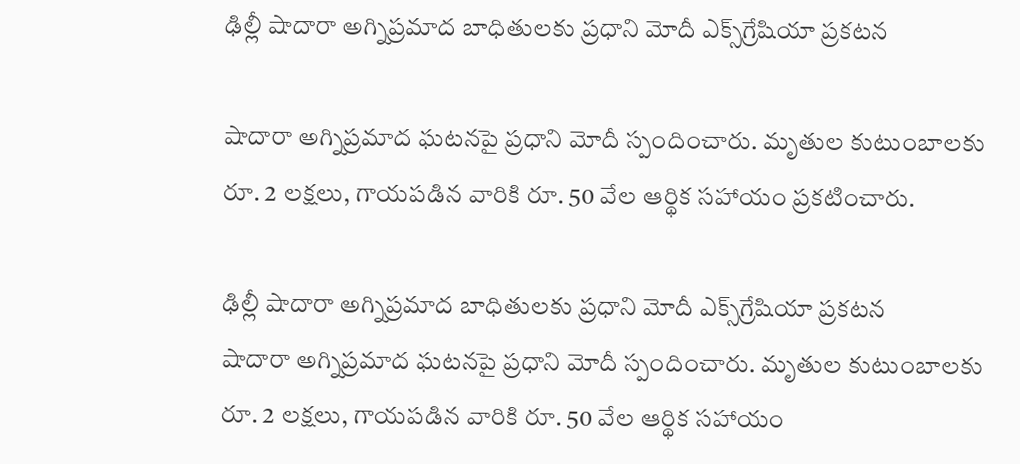ఢిల్లీ షాదారా అగ్నిప్రమాద బాధితులకు ప్రధాని మోదీ ఎక్స్‌గ్రేషియా ప్రకటన

షాదారా అగ్నిప్రమాద ఘటనపై ప్రధాని మోదీ స్పందించారు. మృతుల కుటుంబాలకు రూ. 2 లక్షలు, గాయపడిన వారికి రూ. 50 వేల ఆర్థిక సహాయం ప్రకటించారు.

ఢిల్లీ షాదారా అగ్నిప్రమాద బాధితులకు ప్రధాని మోదీ ఎక్స్‌గ్రేషియా ప్రకటన
షాదారా అగ్నిప్రమాద ఘటనపై ప్రధాని మోదీ స్పందించారు. మృతుల కుటుంబాలకు రూ. 2 లక్షలు, గాయపడిన వారికి రూ. 50 వేల ఆర్థిక సహాయం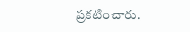ప్రకటించారు.